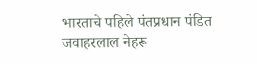भारताचे पहिले पंतप्रधान पंडित जवाहरलाल नेहरू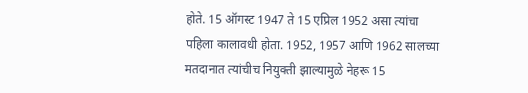होते. 15 ऑगस्ट 1947 ते 15 एप्रिल 1952 असा त्यांचा पहिला कालावधी होता. 1952, 1957 आणि 1962 सालच्या मतदानात त्यांचीच नियुक्ती झाल्यामुळे नेहरू 15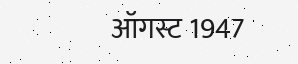ऑगस्ट 1947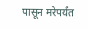पासून मरेपर्यंत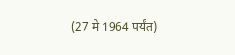(27 मे 1964 पर्यंत)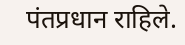पंतप्रधान राहिले.